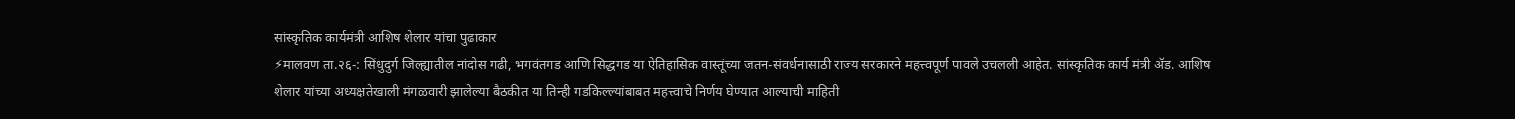सांस्कृतिक कार्यमंत्री आशिष शेलार यांचा पुढाकार
⚡मालवण ता.२६-: सिंधुदुर्ग जिल्ह्यातील नांदोस गढी, भगवंतगड आणि सिद्धगड या ऐतिहासिक वास्तूंच्या जतन-संवर्धनासाठी राज्य सरकारने महत्त्वपूर्ण पावले उचलली आहेत. सांस्कृतिक कार्य मंत्री ॲड. आशिष शेलार यांच्या अध्यक्षतेखाली मंगळवारी झालेल्या बैठकीत या तिन्ही गडकिल्ल्यांबाबत महत्त्वाचे निर्णय घेण्यात आल्याची माहिती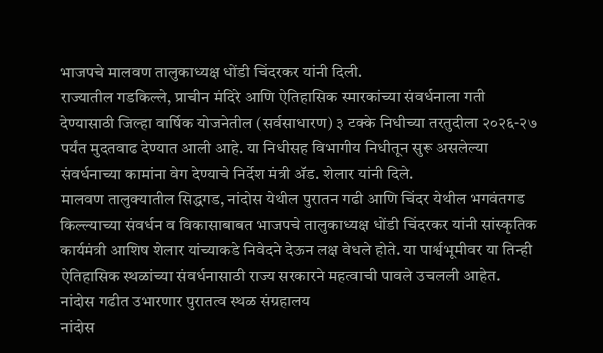भाजपचे मालवण तालुकाध्यक्ष धोंडी चिंदरकर यांनी दिली.
राज्यातील गडकिल्ले, प्राचीन मंदिरे आणि ऐतिहासिक स्मारकांच्या संवर्धनाला गती देण्यासाठी जिल्हा वार्षिक योजनेतील (सर्वसाधारण) ३ टक्के निधीच्या तरतुदीला २०२६-२७ पर्यंत मुदतवाढ देण्यात आली आहे. या निधीसह विभागीय निधीतून सुरू असलेल्या संवर्धनाच्या कामांना वेग देण्याचे निर्देश मंत्री ॲड. शेलार यांनी दिले.
मालवण तालुक्यातील सिद्धगड, नांदोस येथील पुरातन गढी आणि चिंदर येथील भगवंतगड किल्ल्याच्या संवर्धन व विकासाबाबत भाजपचे तालुकाध्यक्ष धोंडी चिंदरकर यांनी सांस्कृतिक कार्यमंत्री आशिष शेलार यांच्याकडे निवेदने देऊन लक्ष वेधले होते. या पार्श्वभूमीवर या तिन्ही ऐतिहासिक स्थळांच्या संवर्धनासाठी राज्य सरकारने महत्वाची पावले उचलली आहेत.
नांदोस गढीत उभारणार पुरातत्व स्थळ संग्रहालय
नांदोस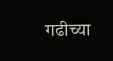गढीच्या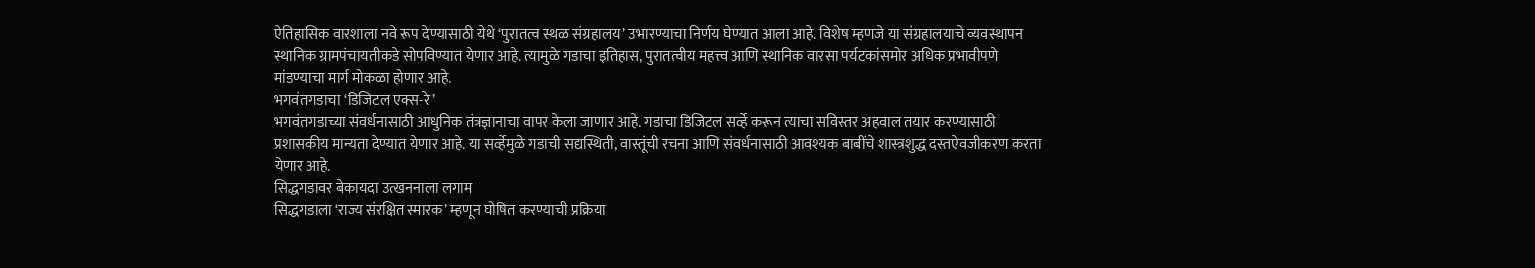ऐतिहासिक वारशाला नवे रूप देण्यासाठी येथे ‘पुरातत्व स्थळ संग्रहालय’ उभारण्याचा निर्णय घेण्यात आला आहे. विशेष म्हणजे या संग्रहालयाचे व्यवस्थापन स्थानिक ग्रामपंचायतीकडे सोपविण्यात येणार आहे. त्यामुळे गडाचा इतिहास, पुरातत्वीय महत्त्व आणि स्थानिक वारसा पर्यटकांसमोर अधिक प्रभावीपणे मांडण्याचा मार्ग मोकळा होणार आहे.
भगवंतगडाचा ‘डिजिटल एक्स-रे’
भगवंतगडाच्या संवर्धनासाठी आधुनिक तंत्रज्ञानाचा वापर केला जाणार आहे. गडाचा डिजिटल सर्व्हे करून त्याचा सविस्तर अहवाल तयार करण्यासाठी प्रशासकीय मान्यता देण्यात येणार आहे. या सर्व्हेमुळे गडाची सद्यस्थिती, वास्तूंची रचना आणि संवर्धनासाठी आवश्यक बाबींचे शास्त्रशुद्ध दस्तऐवजीकरण करता येणार आहे.
सिद्धगडावर बेकायदा उत्खननाला लगाम
सिद्धगडाला ‘राज्य संरक्षित स्मारक’ म्हणून घोषित करण्याची प्रक्रिया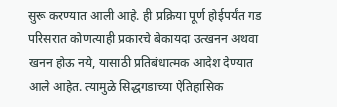सुरू करण्यात आली आहे. ही प्रक्रिया पूर्ण होईपर्यंत गड परिसरात कोणत्याही प्रकारचे बेकायदा उत्खनन अथवा खनन होऊ नये, यासाठी प्रतिबंधात्मक आदेश देण्यात आले आहेत. त्यामुळे सिद्धगडाच्या ऐतिहासिक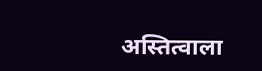अस्तित्वाला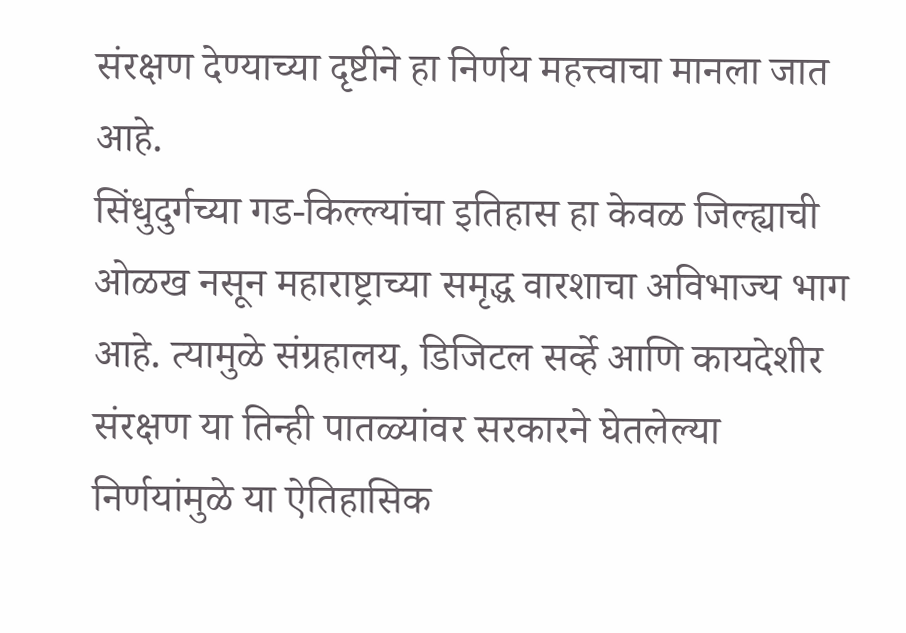संरक्षण देण्याच्या दृष्टीने हा निर्णय महत्त्वाचा मानला जात आहे.
सिंधुदुर्गच्या गड-किल्ल्यांचा इतिहास हा केवळ जिल्ह्याची ओळख नसून महाराष्ट्राच्या समृद्ध वारशाचा अविभाज्य भाग आहे. त्यामुळे संग्रहालय, डिजिटल सर्व्हे आणि कायदेशीर संरक्षण या तिन्ही पातळ्यांवर सरकारने घेतलेल्या निर्णयांमुळे या ऐतिहासिक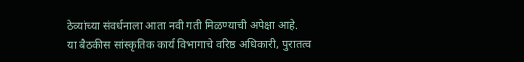ठेव्यांच्या संवर्धनाला आता नवी गती मिळण्याची अपेक्षा आहे.
या बैठकीस सांस्कृतिक कार्य विभागाचे वरिष्ठ अधिकारी, पुरातत्व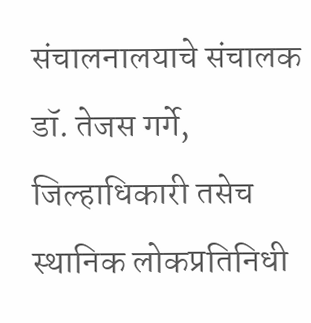संचालनालयाचे संचालक डॉ. तेजस गर्गे, जिल्हाधिकारी तसेच स्थानिक लोकप्रतिनिधी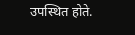उपस्थित होते.